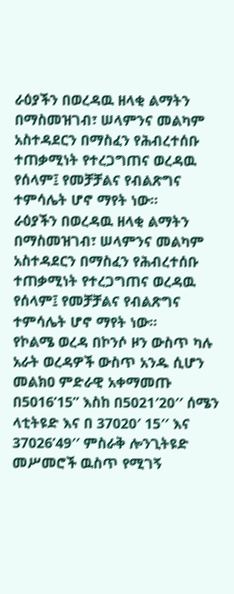ራዕያችን በወረዳዉ ዘላቂ ልማትን በማስመዝገብ፣ ሠላምንና መልካም አስተዳደርን በማስፈን የሕብረተሰቡ ተጠቃሚነት የተረጋግጠና ወረዳዉ የሰላም፤ የመቻቻልና የብልጽግና ተምሳሌት ሆኖ ማየት ነው፡፡
ራዕያችን በወረዳዉ ዘላቂ ልማትን በማስመዝገብ፣ ሠላምንና መልካም አስተዳደርን በማስፈን የሕብረተሰቡ ተጠቃሚነት የተረጋግጠና ወረዳዉ የሰላም፤ የመቻቻልና የብልጽግና ተምሳሌት ሆኖ ማየት ነው፡፡
የኮልሜ ወረዳ በኮንሶ ዞን ውስጥ ካሉ አራት ወረዳዎች ውስጥ አንዱ ሲሆን መልክዐ ምድራዊ አቀማመጡ በ5016’15” እስከ በ5021′20′′ ሰሜን ላቲትዩድ እና በ 37020′ 15′′ እና 37026’49′′ ምስራቅ ሎንጊትዩድ መሥመሮች ዉስጥ የሚገኝ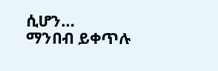ሲሆን…
ማንበብ ይቀጥሉ